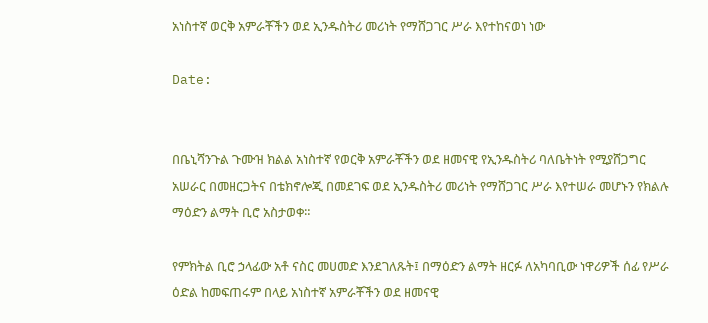አነስተኛ ወርቅ አምራቾችን ወደ ኢንዱስትሪ መሪነት የማሸጋገር ሥራ እየተከናወነ ነው

Date:


በቤኒሻንጉል ጉሙዝ ክልል አነስተኛ የወርቅ አምራቾችን ወደ ዘመናዊ የኢንዱስትሪ ባለቤትነት የሚያሸጋግር አሠራር በመዘርጋትና በቴክኖሎጂ በመደገፍ ወደ ኢንዱስትሪ መሪነት የማሸጋገር ሥራ እየተሠራ መሆኑን የክልሉ ማዕድን ልማት ቢሮ አስታወቀ።

የምክትል ቢሮ ኃላፊው አቶ ናስር መሀመድ እንደገለጹት፤ በማዕድን ልማት ዘርፉ ለአካባቢው ነዋሪዎች ሰፊ የሥራ ዕድል ከመፍጠሩም በላይ አነስተኛ አምራቾችን ወደ ዘመናዊ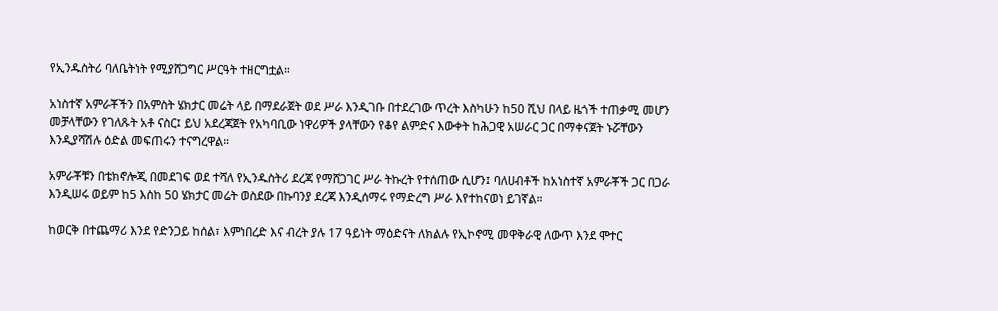የኢንዱስትሪ ባለቤትነት የሚያሸጋግር ሥርዓት ተዘርግቷል።

አነስተኛ አምራቾችን በአምስት ሄክታር መሬት ላይ በማደራጀት ወደ ሥራ እንዲገቡ በተደረገው ጥረት እስካሁን ከ50 ሺህ በላይ ዜጎች ተጠቃሚ መሆን መቻላቸውን የገለጹት አቶ ናስር፤ ይህ አደረጃጀት የአካባቢው ነዋሪዎች ያላቸውን የቆየ ልምድና እውቀት ከሕጋዊ አሠራር ጋር በማቀናጀት ኑሯቸውን እንዲያሻሽሉ ዕድል መፍጠሩን ተናግረዋል።

አምራቾቹን በቴክኖሎጂ በመደገፍ ወደ ተሻለ የኢንዱስትሪ ደረጃ የማሸጋገር ሥራ ትኩረት የተሰጠው ሲሆን፤ ባለሀብቶች ከአነስተኛ አምራቾች ጋር በጋራ እንዲሠሩ ወይም ከ5 እስከ 50 ሄክታር መሬት ወስደው በኩባንያ ደረጃ እንዲሰማሩ የማድረግ ሥራ እየተከናወነ ይገኛል።

ከወርቅ በተጨማሪ እንደ የድንጋይ ከሰል፣ እምነበረድ እና ብረት ያሉ 17 ዓይነት ማዕድናት ለክልሉ የኢኮኖሚ መዋቅራዊ ለውጥ እንደ ሞተር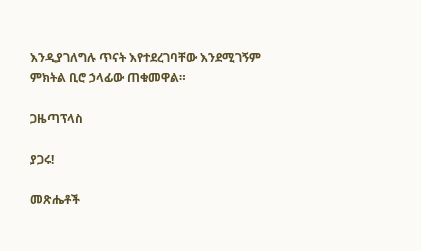እንዲያገለግሉ ጥናት እየተደረገባቸው እንደሚገኝም ምክትል ቢሮ ኃላፊው ጠቁመዋል።

ጋዜጣፕላስ

ያጋሩ!

መጽሔቶች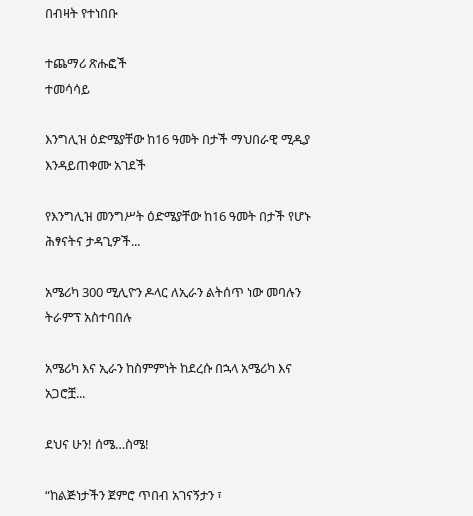በብዛት የተነበቡ

ተጨማሪ ጽሑፎች
ተመሳሳይ

እንግሊዝ ዕድሜያቸው ከ16 ዓመት በታች ማህበራዊ ሚዲያ እንዳይጠቀሙ አገደች

የእንግሊዝ መንግሥት ዕድሜያቸው ከ16 ዓመት በታች የሆኑ ሕፃናትና ታዳጊዎች...

አሜሪካ 300 ሚሊዮን ዶላር ለኢራን ልትሰጥ ነው መባሉን ትራምፕ አስተባበሉ

አሜሪካ እና ኢራን ከስምምነት ከደረሱ በኋላ አሜሪካ እና አጋሮቿ...

ደህና ሁን! ሰሜ…ስሜ!

“ከልጅነታችን ጀምሮ ጥበብ አገናኝታን ፣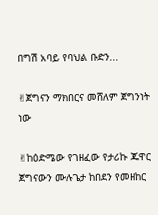በግሽ አባይ የባህል ቡድን...

✌ጀግናን ማክበርና መሸለም ጀግንነት ነው

✌ከዕድሜው የገዘፈው የታሪኩ ጁዋር ጀግናውን ሙሉጌታ ከበደን የመዘከር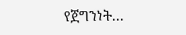የጀግንነት...